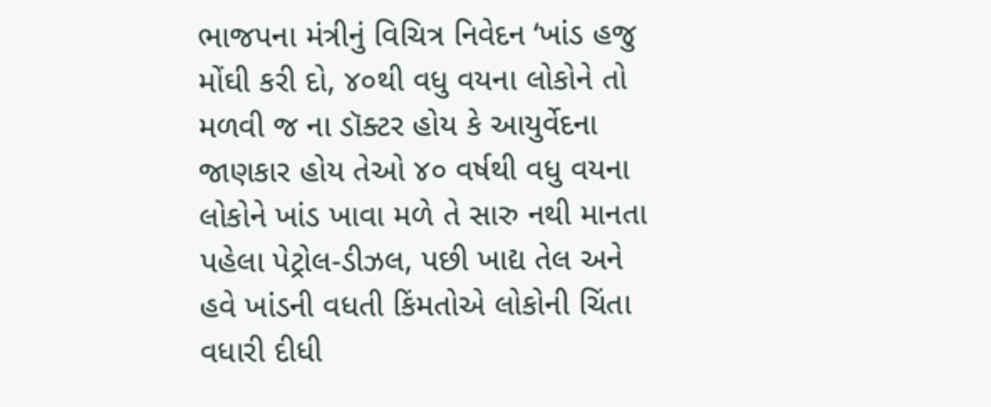ભાજપના મંત્રીનું વિચિત્ર નિવેદન ‘ખાંડ હજુ મોંઘી કરી દો, ૪૦થી વધુ વયના લોકોને તો મળવી જ ના ડૉક્ટર હોય કે આયુર્વેદના જાણકાર હોય તેઓ ૪૦ વર્ષથી વધુ વયના લોકોને ખાંડ ખાવા મળે તે સારુ નથી માનતા પહેલા પેટ્રોલ-ડીઝલ, પછી ખાદ્ય તેલ અને હવે ખાંડની વધતી કિંમતોએ લોકોની ચિંતા વધારી દીધી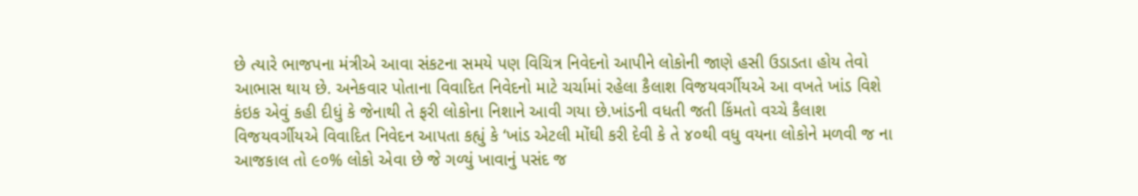છે ત્યારે ભાજપના મંત્રીએ આવા સંકટના સમયે પણ વિચિત્ર નિવેદનો આપીને લોકોની જાણે હસી ઉડાડતા હોય તેવો આભાસ થાય છે. અનેકવાર પોતાના વિવાદિત નિવેદનો માટે ચર્ચામાં રહેલા કૈલાશ વિજયવર્ગીયએ આ વખતે ખાંડ વિશે કંઇક એવું કહી દીધું કે જેનાથી તે ફરી લોકોના નિશાને આવી ગયા છે.ખાંડની વધતી જતી કિંમતો વચ્ચે કૈલાશ વિજયવર્ગીયએ વિવાદિત નિવેદન આપતા કહ્યું કે ‘ખાંડ એટલી મોંઘી કરી દેવી કે તે ૪૦થી વધુ વયના લોકોને મળવી જ ના આજકાલ તો ૯૦% લોકો એવા છે જે ગળ્યું ખાવાનું પસંદ જ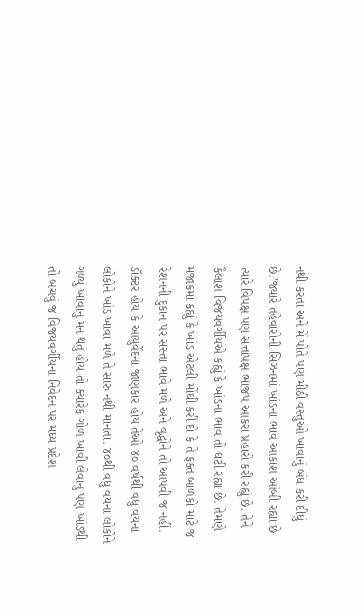નથી કરતા અને મેં પોતે પણ મીઠી વસ્તુઓ ખાવાનું બંધ કરી દીધું છે.’જ્યારે તહેવારોની સિઝનમાં ખાંડના ભાવ આકાશ આંબી રહ્યા છે ત્યારે વિપક્ષ પણ સત્તાપક્ષ ભાજપ આકરા પ્રહારો કરી રહ્યું છે. તેને કૈલાશ વિજયવર્ગીયએ કહ્યું કે ખાંડના ભાવ તો ઘટી રહ્યા છે. તેમણે મજાકમાં કહ્યું કે ખાંડ એટલી મોંઘી કરી દો કે તે ફક્ત બાળકો માટે જ રેશનની દુકાન પર સસ્તા ભાવે મળે અને વૃદ્ધોને તો આપવી જ નહીં. ડૉક્ટર હોય કે આયુર્વેદના જાણકાર હોય તેઓ ૪૦ વર્ષથી વધુ વયના લોકોને ખાંડ ખાવા મળે તે સારુ નથી માનતા. ૪૦થી વધુ વયના લોકોને ગળ્યું ખાવાનુ મન થતું હોય તો ક્યારેક ગોળ ખાવી લેવાનુ પણ ખાંડથી તો બચવું જ વિજયવર્ગીયના નિવેદન પર મધ્ય પ્રદેશ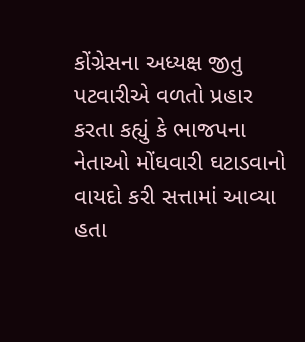કોંગ્રેસના અધ્યક્ષ જીતુ પટવારીએ વળતો પ્રહાર કરતા કહ્યું કે ભાજપના નેતાઓ મોંઘવારી ઘટાડવાનો વાયદો કરી સત્તામાં આવ્યા હતા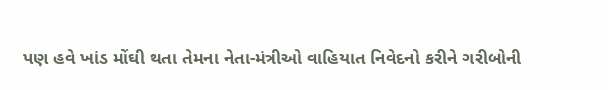પણ હવે ખાંડ મોંઘી થતા તેમના નેતા-મંત્રીઓ વાહિયાત નિવેદનો કરીને ગરીબોની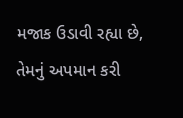મજાક ઉડાવી રહ્યા છે, તેમનું અપમાન કરી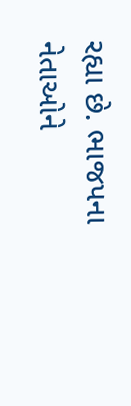રહ્યા છે. ભાજપના નેતાઓને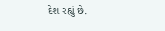દેશ રહ્યું છે.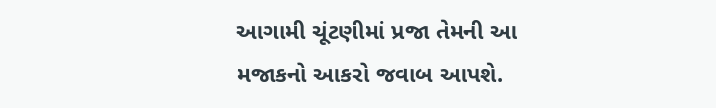આગામી ચૂંટણીમાં પ્રજા તેમની આ મજાકનો આકરો જવાબ આપશે.